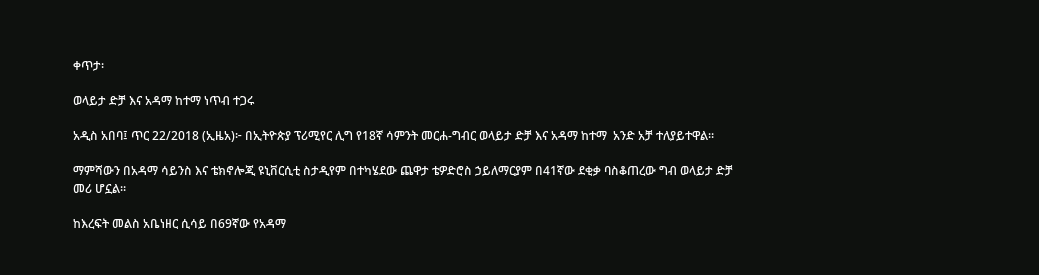ቀጥታ፡

ወላይታ ድቻ እና አዳማ ከተማ ነጥብ ተጋሩ

አዲስ አበባ፤ ጥር 22/2018 (ኢዜአ)፦ በኢትዮጵያ ፕሪሚየር ሊግ የ18ኛ ሳምንት መርሐ-ግብር ወላይታ ድቻ እና አዳማ ከተማ  አንድ አቻ ተለያይተዋል።

ማምሻውን በአዳማ ሳይንስ እና ቴክኖሎጂ ዩኒቨርሲቲ ስታዲየም በተካሄደው ጨዋታ ቴዎድሮስ ኃይለማርያም በ41ኛው ደቂቃ ባስቆጠረው ግብ ወላይታ ድቻ መሪ ሆኗል።

ከእረፍት መልስ አቤነዘር ሲሳይ በ69ኛው የአዳማ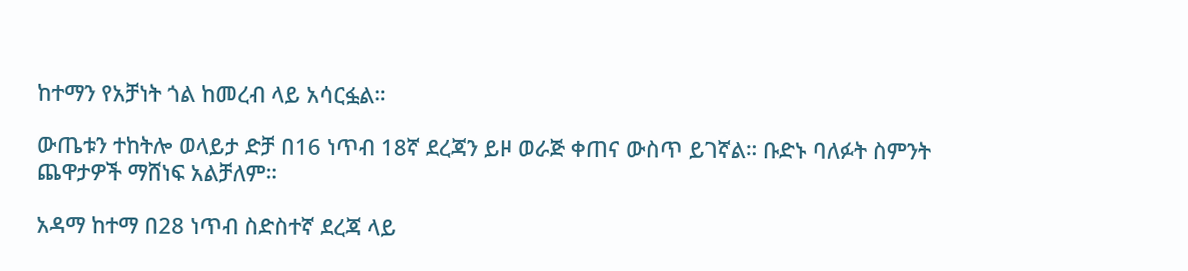ከተማን የአቻነት ጎል ከመረብ ላይ አሳርፏል።

ውጤቱን ተከትሎ ወላይታ ድቻ በ16 ነጥብ 18ኛ ደረጃን ይዞ ወራጅ ቀጠና ውስጥ ይገኛል። ቡድኑ ባለፉት ስምንት ጨዋታዎች ማሸነፍ አልቻለም።

አዳማ ከተማ በ28 ነጥብ ስድስተኛ ደረጃ ላይ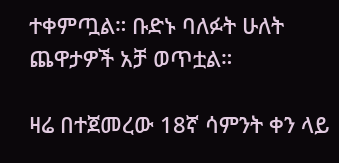ተቀምጧል። ቡድኑ ባለፉት ሁለት ጨዋታዎች አቻ ወጥቷል።

ዛሬ በተጀመረው 18ኛ ሳምንት ቀን ላይ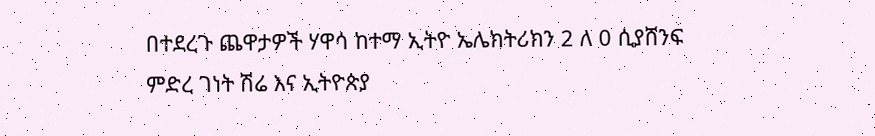በተደረጉ ጨዋታዎች ሃዋሳ ከተማ ኢትዮ ኤሌክትሪክን 2 ለ 0 ሲያሸንፍ ምድረ ገነት ሽሬ እና ኢትዮጵያ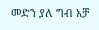መድን ያለ ግብ አቻ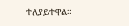ተለያይተዋል።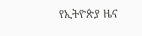የኢትዮጵያ ዜና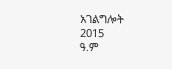አገልግሎት
2015
ዓ.ም